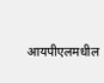आयपीएलमधील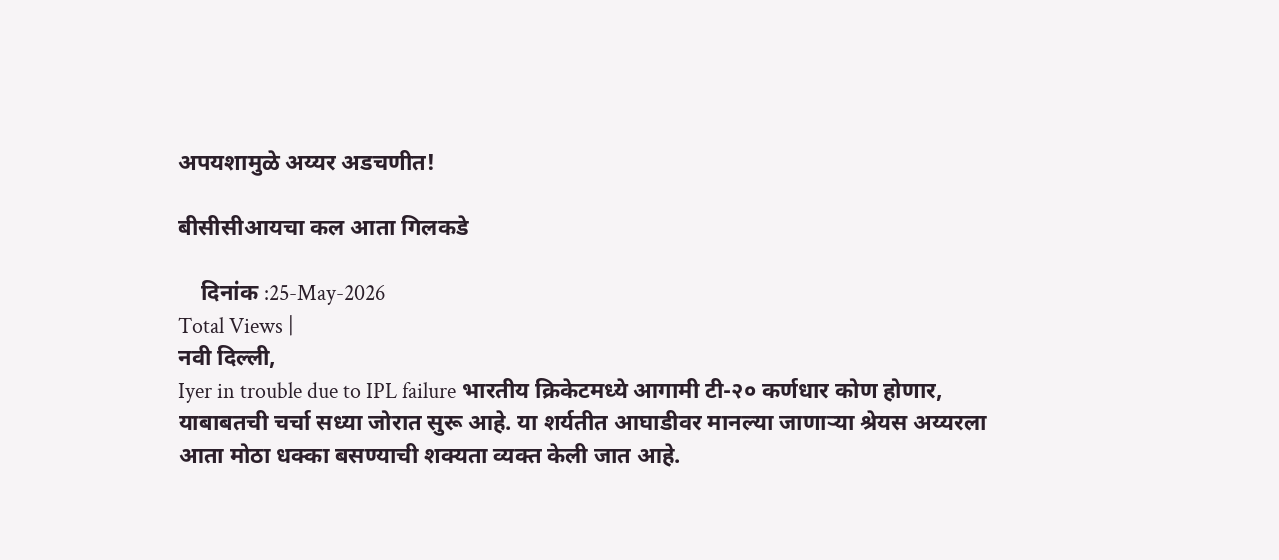अपयशामुळे अय्यर अडचणीत!

बीसीसीआयचा कल आता गिलकडे

    दिनांक :25-May-2026
Total Views |
नवी दिल्ली,
Iyer in trouble due to IPL failure भारतीय क्रिकेटमध्ये आगामी टी-२० कर्णधार कोण होणार, याबाबतची चर्चा सध्या जोरात सुरू आहे. या शर्यतीत आघाडीवर मानल्या जाणाऱ्या श्रेयस अय्यरला आता मोठा धक्का बसण्याची शक्यता व्यक्त केली जात आहे.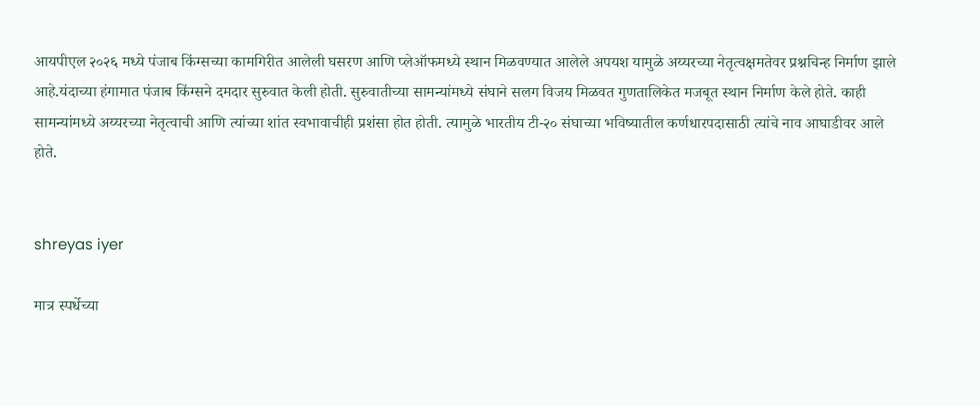आयपीएल २०२६ मध्ये पंजाब किंग्सच्या कामगिरीत आलेली घसरण आणि प्लेऑफमध्ये स्थान मिळवण्यात आलेले अपयश यामुळे अय्यरच्या नेतृत्वक्षमतेवर प्रश्नचिन्ह निर्माण झाले आहे.यंदाच्या हंगामात पंजाब किंग्सने दमदार सुरुवात केली होती. सुरुवातीच्या सामन्यांमध्ये संघाने सलग विजय मिळवत गुणतालिकेत मजबूत स्थान निर्माण केले होते. काही सामन्यांमध्ये अय्यरच्या नेतृत्वाची आणि त्यांच्या शांत स्वभावाचीही प्रशंसा होत होती. त्यामुळे भारतीय टी-२० संघाच्या भविष्यातील कर्णधारपदासाठी त्यांचे नाव आघाडीवर आले होते.


shreyas iyer

मात्र स्पर्धेच्या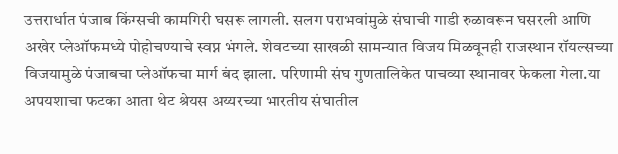उत्तरार्धात पंजाब किंग्सची कामगिरी घसरू लागली. सलग पराभवांमुळे संघाची गाडी रुळावरून घसरली आणि अखेर प्लेऑफमध्ये पोहोचण्याचे स्वप्न भंगले. शेवटच्या साखळी सामन्यात विजय मिळवूनही राजस्थान रॉयल्सच्या विजयामुळे पंजाबचा प्लेऑफचा मार्ग बंद झाला. परिणामी संघ गुणतालिकेत पाचव्या स्थानावर फेकला गेला.या अपयशाचा फटका आता थेट श्रेयस अय्यरच्या भारतीय संघातील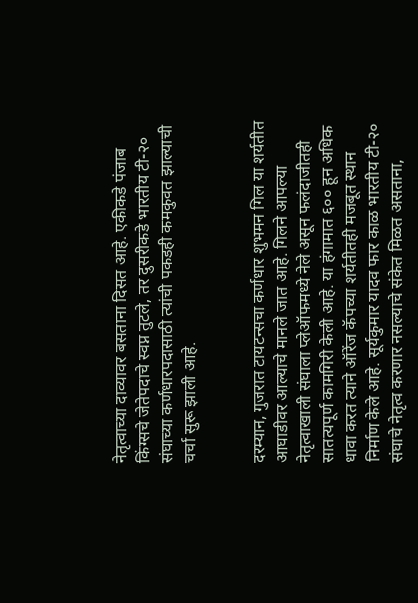नेतृत्वाच्या दाव्यावर बसताना दिसत आहे. एकीकडे पंजाब किंग्सचे जेतेपदाचे स्वप्न तुटले, तर दुसरीकडे भारतीय टी-२० संघाच्या कर्णधारपदासाठी त्यांची पकडही कमकुवत झाल्याची चर्चा सुरू झाली आहे.


दरम्यान, गुजरात टायटन्सचा कर्णधार शुभमन गिल या शर्यतीत आघाडीवर आल्याचे मानले जात आहे. गिलने आपल्या नेतृत्वाखाली संघाला प्लेऑफमध्ये नेले असून फलंदाजीतही सातत्यपूर्ण कामगिरी केली आहे. या हंगामात ६०० हून अधिक धावा करत त्याने ऑरेंज कॅपच्या शर्यतीतही मजबूत स्थान निर्माण केले आहे. सूर्यकुमार यादव फार काळ भारतीय टी-२० संघाचे नेतृत्व करणार नसल्याचे संकेत मिळत असताना,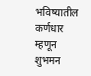भविष्यातील कर्णधार म्हणून शुभमन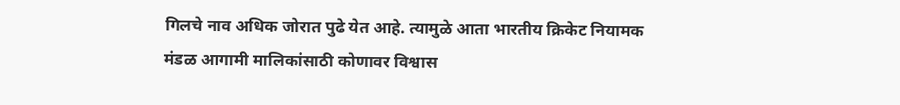गिलचे नाव अधिक जोरात पुढे येत आहे. त्यामुळे आता भारतीय क्रिकेट नियामक मंडळ आगामी मालिकांसाठी कोणावर विश्वास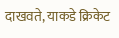दाखवते, याकडे क्रिकेट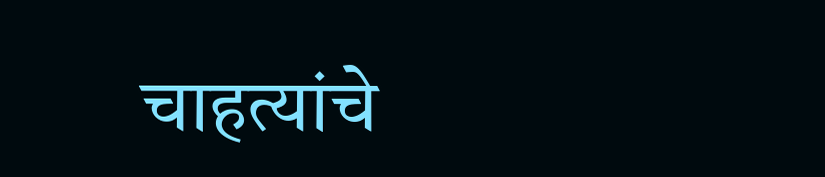चाहत्यांचे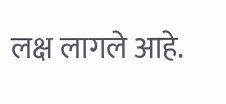लक्ष लागले आहे.